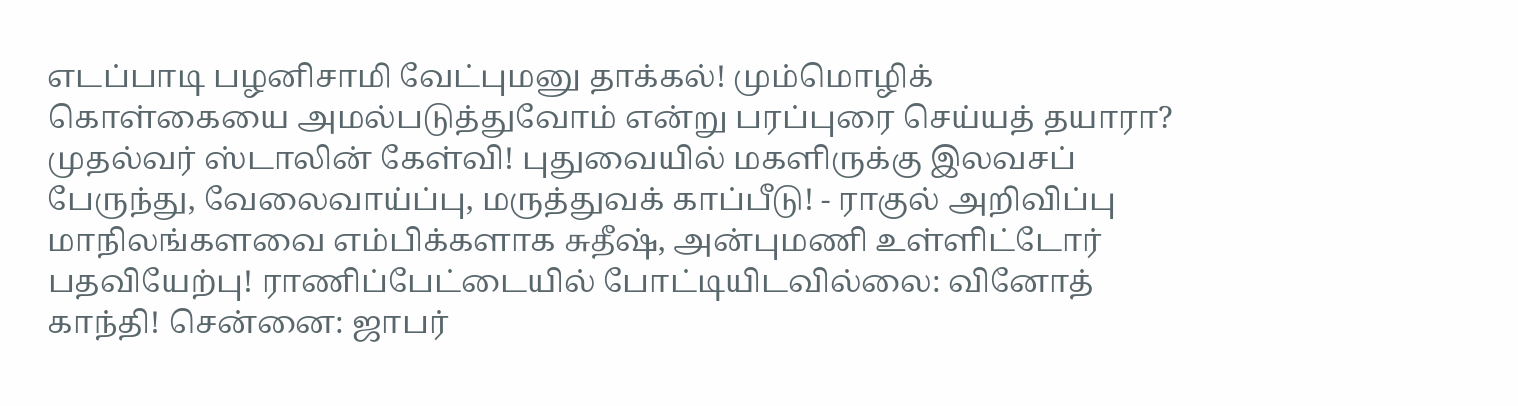எடப்பாடி பழனிசாமி வேட்புமனு தாக்கல்! மும்மொழிக் கொள்கையை அமல்படுத்துவோம் என்று பரப்புரை செய்யத் தயாரா? முதல்வர் ஸ்டாலின் கேள்வி! புதுவையில் மகளிருக்கு இலவசப் பேருந்து, வேலைவாய்ப்பு, மருத்துவக் காப்பீடு! - ராகுல் அறிவிப்பு மாநிலங்களவை எம்பிக்களாக சுதீஷ், அன்புமணி உள்ளிட்டோர் பதவியேற்பு! ராணிப்பேட்டையில் போட்டியிடவில்லை: வினோத் காந்தி! சென்னை: ஜாபர்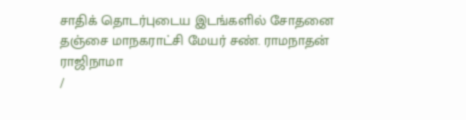சாதிக் தொடர்புடைய இடங்களில் சோதனை தஞ்சை மாநகராட்சி மேயர் சண். ராமநாதன் ராஜிநாமா
/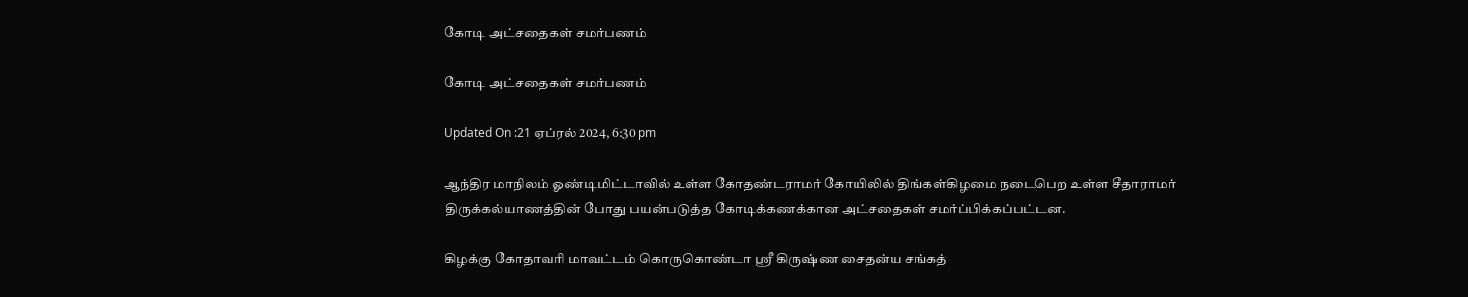கோடி அட்சதைகள் சமர்பணம்

கோடி அட்சதைகள் சமர்பணம்

Updated On :21 ஏப்ரல் 2024, 6:30 pm

ஆந்திர மாநிலம் ஓண்டிமிட்டாவில் உள்ள கோதண்டராமர் கோயிலில் திங்கள்கிழமை நடைபெற உள்ள சீதாராமர் திருக்கல்யாணத்தின் போது பயன்படுத்த கோடிக்கணக்கான அட்சதைகள் சமர்ப்பிக்கப்பட்டன.

கிழக்கு கோதாவரி மாவட்டம் கொருகொண்டா ஸ்ரீ கிருஷ்ண சைதன்ய சங்கத்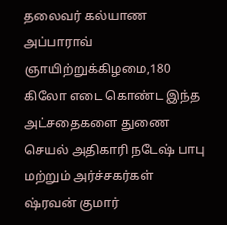தலைவர் கல்யாண அப்பாராவ் ஞாயிற்றுக்கிழமை,180 கிலோ எடை கொண்ட இந்த அட்சதைகளை துணை செயல் அதிகாரி நடேஷ் பாபு மற்றும் அர்ச்சகர்கள் ஷ்ரவன் குமார்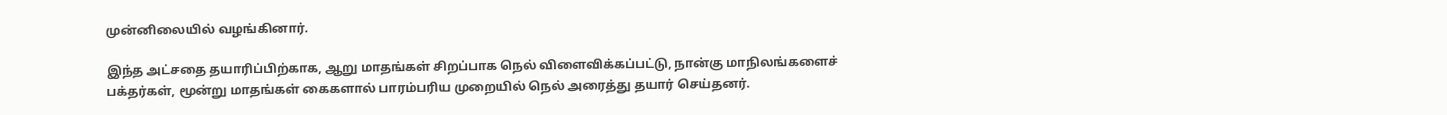முன்னிலையில் வழங்கினார்.

இந்த அட்சதை தயாரிப்பிற்காக, ஆறு மாதங்கள் சிறப்பாக நெல் விளைவிக்கப்பட்டு, நான்கு மாநிலங்களைச் பக்தர்கள், மூன்று மாதங்கள் கைகளால் பாரம்பரிய முறையில் நெல் அரைத்து தயார் செய்தனர்.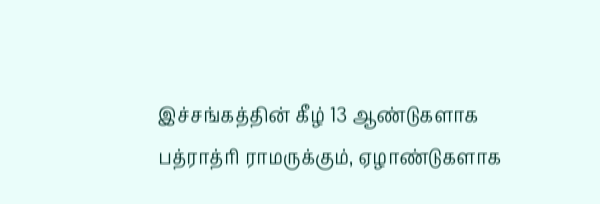இச்சங்கத்தின் கீழ் 13 ஆண்டுகளாக பத்ராத்ரி ராமருக்கும், ஏழாண்டுகளாக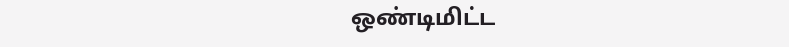ஒண்டிமிட்ட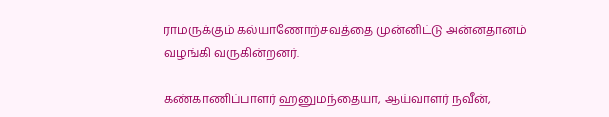ராமருக்கும் கல்யாணோற்சவத்தை முன்னிட்டு அன்னதானம் வழங்கி வருகின்றனர்.

கண்காணிப்பாளர் ஹனுமந்தையா, ஆய்வாளர் நவீன்,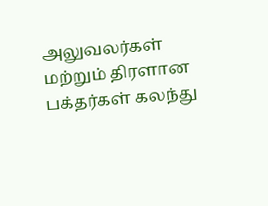அலுவலர்கள் மற்றும் திரளான பக்தர்கள் கலந்து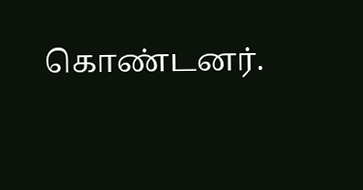கொண்டனர்.